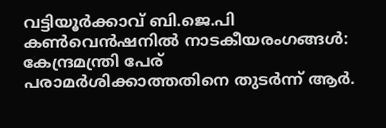വട്ടിയൂർക്കാവ് ബി.ജെ.പി കൺവെന്‍ഷനിൽ നാടകീയരംഗങ്ങൾ: കേന്ദ്രമന്ത്രി പേര് പരാമർശിക്കാത്തതിനെ തുടർന്ന് ആർ.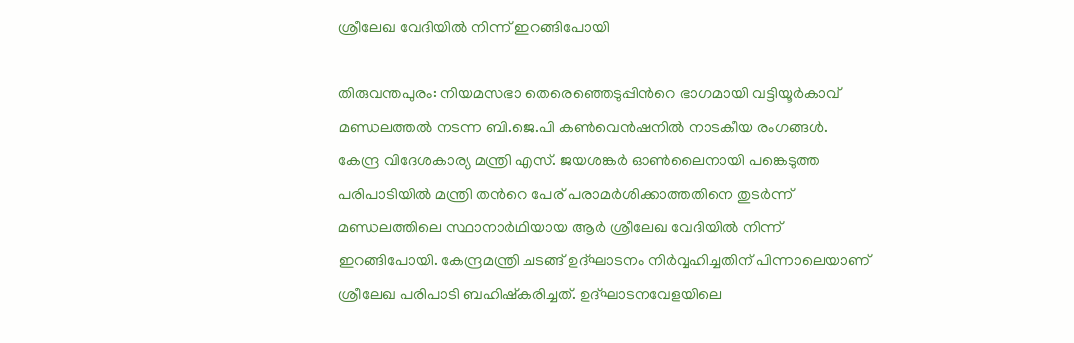ശ്രീലേഖ വേദിയിൽ നിന്ന് ഇറങ്ങിപോയി

തിരുവന്തപുരം: നിയമസഭാ തെരെഞ്ഞെടുപ്പിന്‍റെ ഭാഗമായി വട്ടിയൂർകാവ് മണ്ഡലത്തൽ നടന്ന ബി.ജെ.പി കൺവെന്‍ഷനിൽ നാടകീയ രംഗങ്ങൾ. കേന്ദ്ര വിദേശകാര്യ മന്ത്രി എസ്. ജയശങ്കർ ഓൺലൈനായി പങ്കെടുത്ത പരിപാടിയിൽ മന്ത്രി തന്‍റെ പേര് പരാമർശിക്കാത്തതിനെ തുടർന്ന് മണ്ഡലത്തിലെ സ്ഥാനാർഥിയായ ആർ ശ്രീലേഖ വേദിയിൽ നിന്ന് ഇറങ്ങിപോയി. കേന്ദ്രമന്ത്രി ചടങ്ങ് ഉദ്ഘാടനം നിർവ്വഹിച്ചതിന് പിന്നാലെയാണ് ശ്രീലേഖ പരിപാടി ബഹിഷ്കരിച്ചത്. ഉദ്ഘാടനവേളയിലെ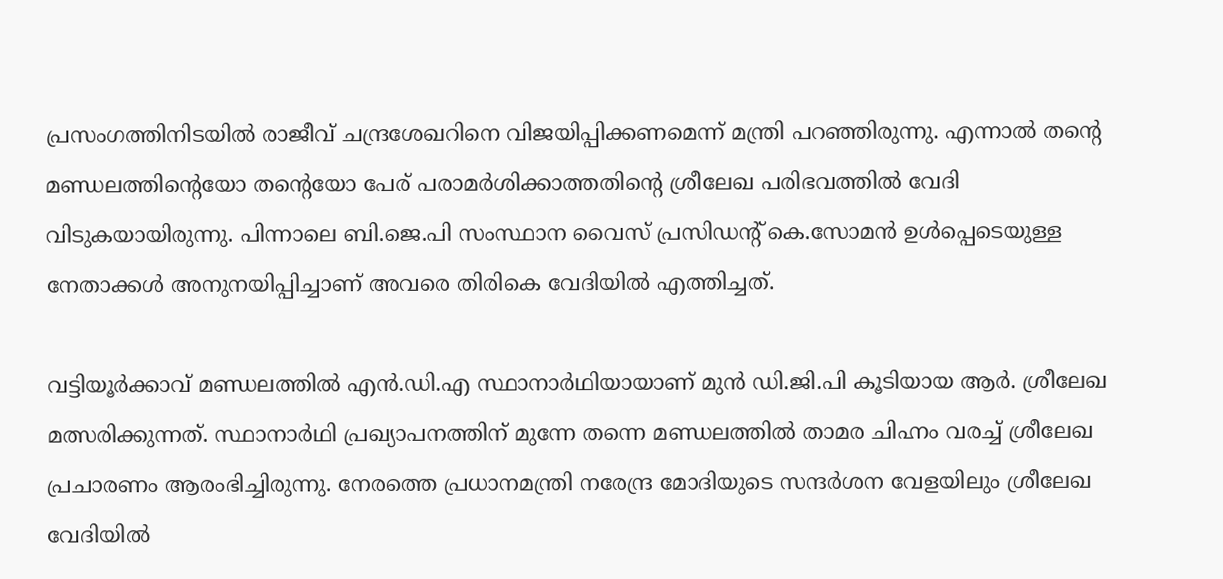പ്രസംഗത്തിനിടയിൽ രാജീവ് ചന്ദ്രശേഖറിനെ വിജയിപ്പിക്കണമെന്ന് മന്ത്രി പറഞ്ഞിരുന്നു. എന്നാൽ തന്‍റെ മണ്ഡലത്തിന്‍റെയോ തന്‍റെയോ പേര് പരാമർശിക്കാത്തതിന്‍റെ ശ്രീലേഖ പരിഭവത്തിൽ വേദി വിടുകയായിരുന്നു. പിന്നാലെ ബി.ജെ.പി സംസ്ഥാന വൈസ് പ്രസിഡന്‍റ് കെ.സോമന്‍ ഉൾപ്പെടെയുള്ള നേതാക്കൾ അനുനയിപ്പിച്ചാണ് അവരെ തിരികെ വേദിയിൽ എത്തിച്ചത്.

വട്ടിയൂര്‍ക്കാവ് മണ്ഡലത്തില്‍ എന്‍.ഡി.എ സ്ഥാനാർഥിയായാണ് മുന്‍ ഡി.ജി.പി കൂടിയായ ആര്‍. ശ്രീലേഖ മത്സരിക്കുന്നത്. സ്ഥാനാര്‍ഥി പ്രഖ്യാപനത്തിന് മുന്നേ തന്നെ മണ്ഡലത്തില്‍ താമര ചിഹ്നം വരച്ച് ശ്രീലേഖ പ്രചാരണം ആരംഭിച്ചിരുന്നു. നേരത്തെ പ്രധാനമന്ത്രി നരേന്ദ്ര മോദിയുടെ സന്ദര്‍ശന വേളയിലും ശ്രീലേഖ വേദിയില്‍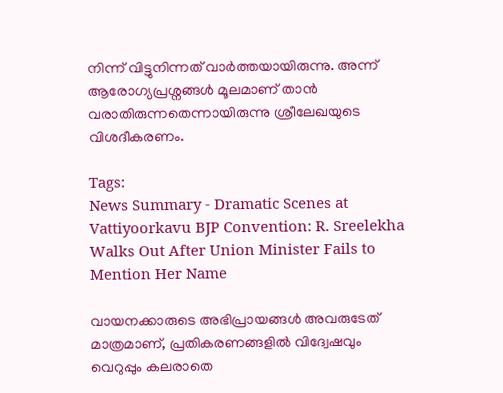നിന്ന് വിട്ടുനിന്നത് വാര്‍ത്തയായിരുന്നു. അന്ന് ആരോഗ്യപ്രശ്നങ്ങള്‍ മൂലമാണ് താന്‍ വരാതിരുന്നതെന്നായിരുന്നു ശ്രീലേഖയുടെ വിശദീകരണം.

Tags:
News Summary - Dramatic Scenes at Vattiyoorkavu BJP Convention: R. Sreelekha Walks Out After Union Minister Fails to Mention Her Name

വായനക്കാരുടെ അഭിപ്രായങ്ങള്‍ അവരുടേത് മാത്രമാണ്, പ്രതികരണങ്ങളിൽ വിദ്വേഷവും വെറുപ്പും കലരാതെ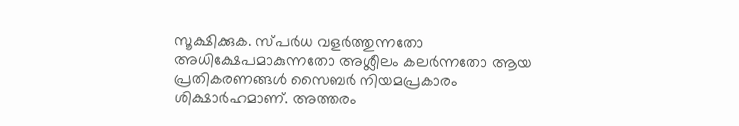സൂക്ഷിക്കുക. സ്പർധ വളർത്തുന്നതോ അധിക്ഷേപമാകുന്നതോ അശ്ലീലം കലർന്നതോ ആയ പ്രതികരണങ്ങൾ സൈബർ നിയമപ്രകാരം ശിക്ഷാർഹമാണ്. അത്തരം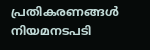പ്രതികരണങ്ങൾ നിയമനടപടി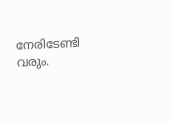നേരിടേണ്ടി വരും.